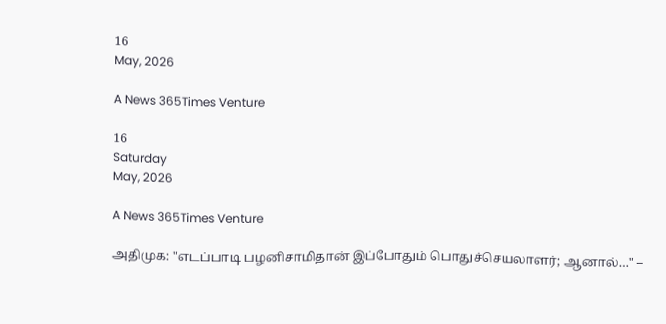16
May, 2026

A News 365Times Venture

16
Saturday
May, 2026

A News 365Times Venture

அதிமுக: "எடப்பாடி பழனிசாமிதான் இப்போதும் பொதுச்செயலாளர்; ஆனால்…" –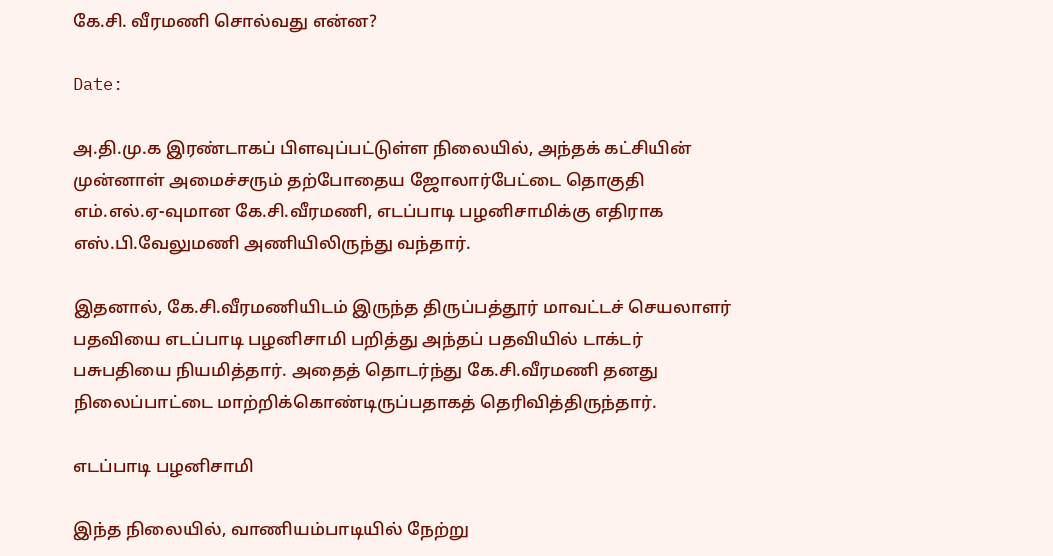கே.சி. வீரமணி சொல்வது என்ன?

Date:

அ.தி.மு.க இரண்டாகப் பிளவுப்பட்டுள்ள நிலையில், அந்தக் கட்சியின் முன்னாள் அமைச்சரும் தற்போதைய ஜோலார்பேட்டை தொகுதி எம்.எல்.ஏ-வுமான கே.சி.வீரமணி, எடப்பாடி பழனிசாமிக்கு எதிராக எஸ்.பி.வேலுமணி அணியிலிருந்து வந்தார்.

இதனால், கே.சி.வீரமணியிடம் இருந்த திருப்பத்தூர் மாவட்டச் செயலாளர் பதவியை எடப்பாடி பழனிசாமி பறித்து அந்தப் பதவியில் டாக்டர் பசுபதியை நியமித்தார். அதைத் தொடர்ந்து கே.சி.வீரமணி தனது நிலைப்பாட்டை மாற்றிக்கொண்டிருப்பதாகத் தெரிவித்திருந்தார்.

எடப்பாடி பழனிசாமி

இந்த நிலையில், வாணியம்பாடியில் நேற்று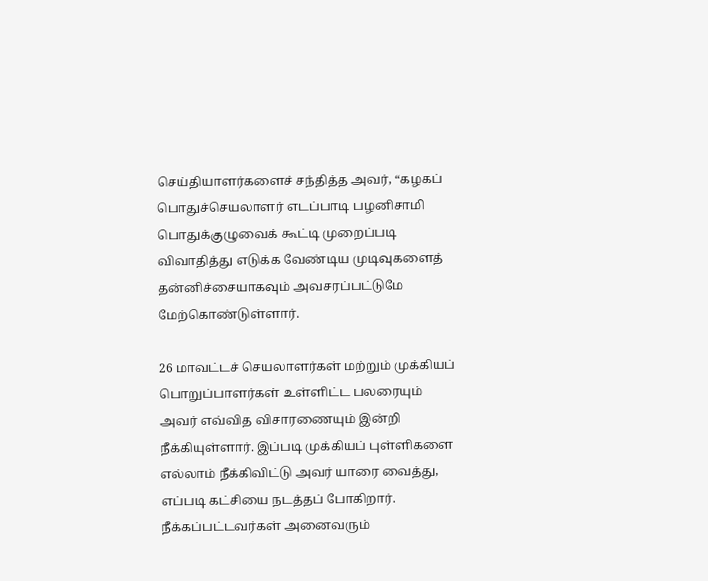செய்தியாளர்களைச் சந்தித்த அவர், “கழகப் பொதுச்செயலாளர் எடப்பாடி பழனிசாமி பொதுக்குழுவைக் கூட்டி முறைப்படி விவாதித்து எடுக்க வேண்டிய முடிவுகளைத் தன்னிச்சையாகவும் அவசரப்பட்டுமே மேற்கொண்டுள்ளார்.

26 மாவட்டச் செயலாளர்கள் மற்றும் முக்கியப் பொறுப்பாளர்கள் உள்ளிட்ட பலரையும் அவர் எவ்வித விசாரணையும் இன்றி நீக்கியுள்ளார். இப்படி முக்கியப் புள்ளிகளை எல்லாம் நீக்கிவிட்டு அவர் யாரை வைத்து, எப்படி கட்சியை நடத்தப் போகிறார். நீக்கப்பட்டவர்கள் அனைவரும்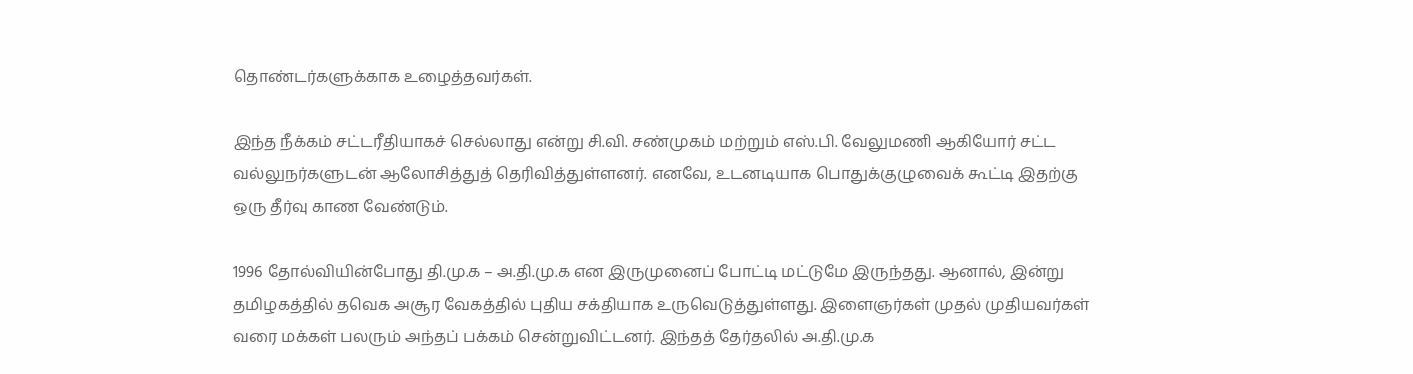தொண்டர்களுக்காக உழைத்தவர்கள்.

இந்த நீக்கம் சட்டரீதியாகச் செல்லாது என்று சி.வி. சண்முகம் மற்றும் எஸ்.பி. வேலுமணி ஆகியோர் சட்ட வல்லுநர்களுடன் ஆலோசித்துத் தெரிவித்துள்ளனர். எனவே, உடனடியாக பொதுக்குழுவைக் கூட்டி இதற்கு ஒரு தீர்வு காண வேண்டும்.

1996 தோல்வியின்போது தி.மு.க – அ.தி.மு.க என இருமுனைப் போட்டி மட்டுமே இருந்தது. ஆனால், இன்று தமிழகத்தில் தவெக அசூர வேகத்தில் புதிய சக்தியாக உருவெடுத்துள்ளது. இளைஞர்கள் முதல் முதியவர்கள் வரை மக்கள் பலரும் அந்தப் பக்கம் சென்றுவிட்டனர். இந்தத் தேர்தலில் அ.தி.மு.க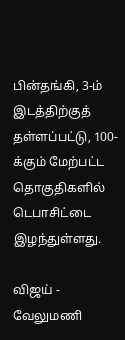பின்தங்கி, 3-ம் இடத்திற்குத் தள்ளப்பட்டு, 100-க்கும் மேற்பட்ட தொகுதிகளில் டெபாசிட்டை இழந்துள்ளது.

விஜய் - வேலுமணி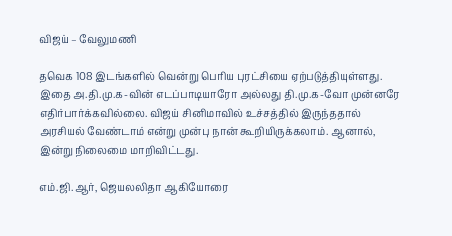விஜய் – வேலுமணி

தவெக 108 இடங்களில் வென்று பெரிய புரட்சியை ஏற்படுத்தியுள்ளது. இதை அ.தி.மு.க-வின் எடப்பாடியாரோ அல்லது தி.மு.க-வோ முன்னரே எதிர்பார்க்கவில்லை. விஜய் சினிமாவில் உச்சத்தில் இருந்ததால் அரசியல் வேண்டாம் என்று முன்பு நான் கூறியிருக்கலாம். ஆனால், இன்று நிலைமை மாறிவிட்டது.

எம்.ஜி.ஆர், ஜெயலலிதா ஆகியோரை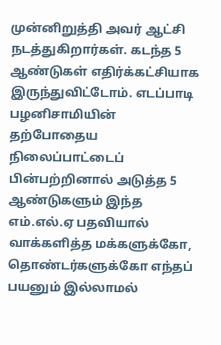முன்னிறுத்தி அவர் ஆட்சி நடத்துகிறார்கள். கடந்த 5 ஆண்டுகள் எதிர்க்கட்சியாக இருந்துவிட்டோம். எடப்பாடி பழனிசாமியின் தற்போதைய நிலைப்பாட்டைப் பின்பற்றினால் அடுத்த 5 ஆண்டுகளும் இந்த எம்.எல்.ஏ பதவியால் வாக்களித்த மக்களுக்கோ, தொண்டர்களுக்கோ எந்தப் பயனும் இல்லாமல்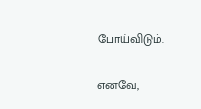போய்விடும்.

எனவே,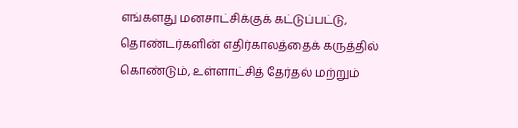எங்களது மனசாட்சிக்குக் கட்டுப்பட்டு, தொண்டர்களின் எதிர்காலத்தைக் கருத்தில் கொண்டும், உள்ளாட்சித் தேர்தல் மற்றும்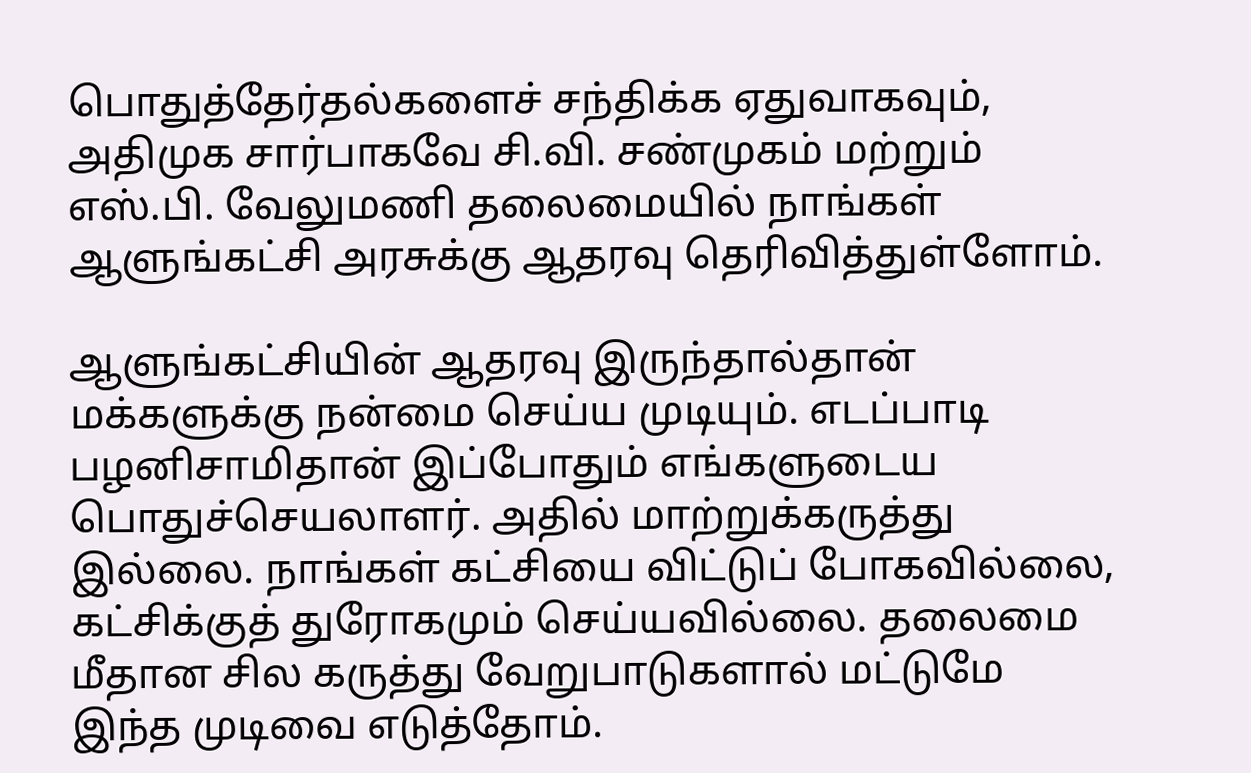பொதுத்தேர்தல்களைச் சந்திக்க ஏதுவாகவும், அதிமுக சார்பாகவே சி.வி. சண்முகம் மற்றும் எஸ்.பி. வேலுமணி தலைமையில் நாங்கள் ஆளுங்கட்சி அரசுக்கு ஆதரவு தெரிவித்துள்ளோம்.

ஆளுங்கட்சியின் ஆதரவு இருந்தால்தான் மக்களுக்கு நன்மை செய்ய முடியும். எடப்பாடி பழனிசாமிதான் இப்போதும் எங்களுடைய பொதுச்செயலாளர். அதில் மாற்றுக்கருத்து இல்லை. நாங்கள் கட்சியை விட்டுப் போகவில்லை, கட்சிக்குத் துரோகமும் செய்யவில்லை. தலைமை மீதான சில கருத்து வேறுபாடுகளால் மட்டுமே இந்த முடிவை எடுத்தோம்.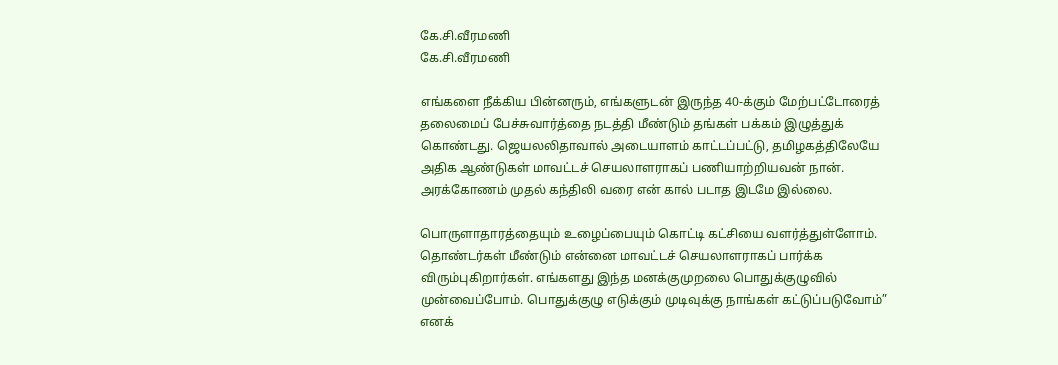கே.சி.வீரமணி
கே.சி.வீரமணி

எங்களை நீக்கிய பின்னரும், எங்களுடன் இருந்த 40-க்கும் மேற்பட்டோரைத் தலைமைப் பேச்சுவார்த்தை நடத்தி மீண்டும் தங்கள் பக்கம் இழுத்துக் கொண்டது. ஜெயலலிதாவால் அடையாளம் காட்டப்பட்டு, தமிழகத்திலேயே அதிக ஆண்டுகள் மாவட்டச் செயலாளராகப் பணியாற்றியவன் நான். அரக்கோணம் முதல் கந்திலி வரை என் கால் படாத இடமே இல்லை.

பொருளாதாரத்தையும் உழைப்பையும் கொட்டி கட்சியை வளர்த்துள்ளோம். தொண்டர்கள் மீண்டும் என்னை மாவட்டச் செயலாளராகப் பார்க்க விரும்புகிறார்கள். எங்களது இந்த மனக்குமுறலை பொதுக்குழுவில் முன்வைப்போம். பொதுக்குழு எடுக்கும் முடிவுக்கு நாங்கள் கட்டுப்படுவோம்” எனக்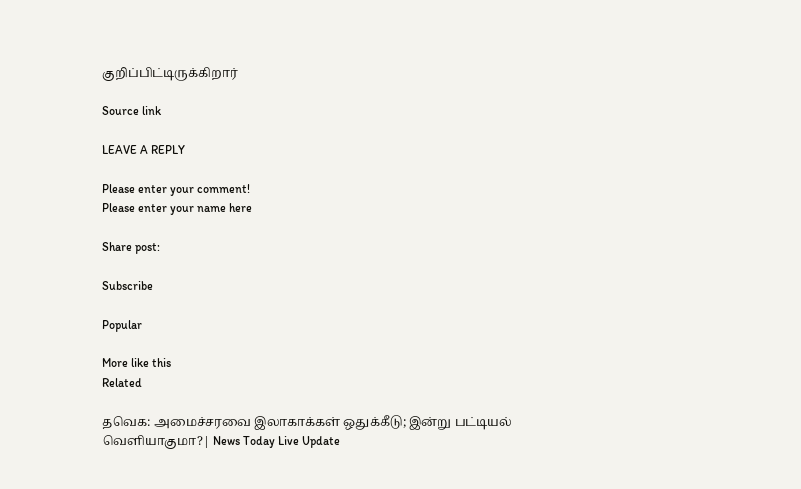குறிப்பிட்டிருக்கிறார்

Source link

LEAVE A REPLY

Please enter your comment!
Please enter your name here

Share post:

Subscribe

Popular

More like this
Related

தவெக: அமைச்சரவை இலாகாக்கள் ஒதுக்கீடு; இன்று பட்டியல் வெளியாகுமா?| News Today Live Update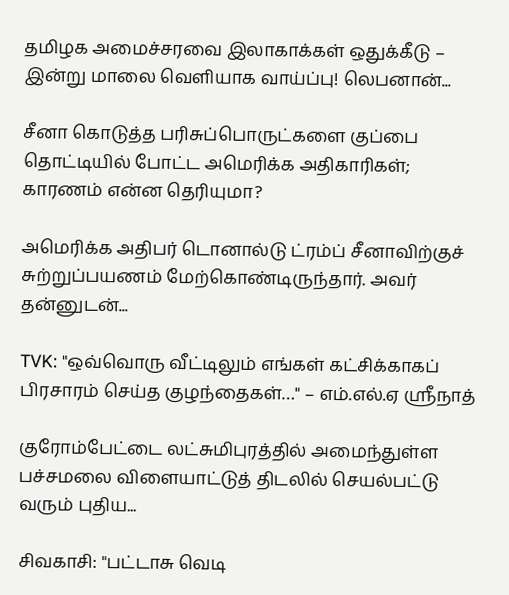தமிழக அமைச்சரவை இலாகாக்கள் ஒதுக்கீடு – இன்று மாலை வெளியாக வாய்ப்பு! லெபனான்...

சீனா கொடுத்த பரிசுப்பொருட்களை குப்பை தொட்டியில் போட்ட அமெரிக்க அதிகாரிகள்; காரணம் என்ன தெரியுமா?

அமெரிக்க அதிபர் டொனால்டு ட்ரம்ப் சீனாவிற்குச் சுற்றுப்பயணம் மேற்கொண்டிருந்தார். அவர் தன்னுடன்...

TVK: "ஒவ்வொரு வீட்டிலும் எங்கள் கட்சிக்காகப் பிரசாரம் செய்த குழந்தைகள்…" – எம்.எல்.ஏ ஶ்ரீநாத்

குரோம்பேட்டை லட்சுமிபுரத்தில் அமைந்துள்ள பச்சமலை விளையாட்டுத் திடலில் செயல்பட்டு வரும் புதிய...

சிவகாசி: "பட்டாசு வெடி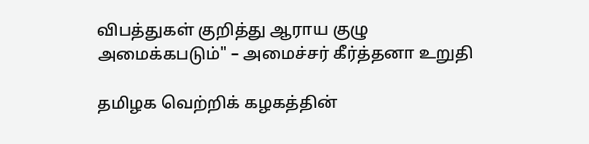விபத்துகள் குறித்து ஆராய குழு அமைக்கபடும்" – அமைச்சர் கீர்த்தனா உறுதி

தமிழக வெற்றிக் கழகத்தின்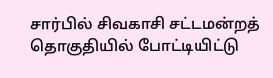சார்பில் சிவகாசி சட்டமன்றத் தொகுதியில் போட்டியிட்டு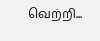வெற்றி...